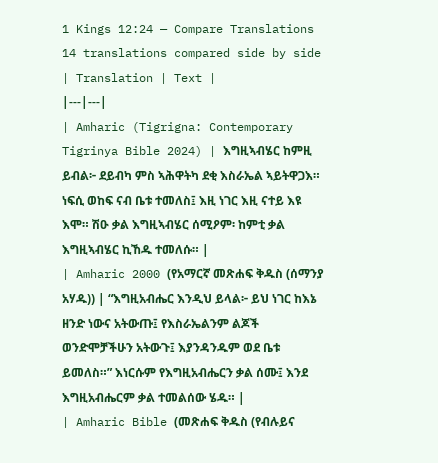1 Kings 12:24 — Compare Translations
14 translations compared side by side
| Translation | Text |
|---|---|
| Amharic (Tigrigna: Contemporary Tigrinya Bible 2024) | እግዚኣብሄር ከምዚ ይብል፦ ደይብካ ምስ ኣሕዋትካ ደቂ እስራኤል ኣይትዋጋእ። ነፍሲ ወከፍ ናብ ቤቱ ተመለስ፤ እዚ ነገር እዚ ናተይ እዩ እሞ። ሽዑ ቃል እግዚኣብሄር ሰሚዖም፡ ከምቲ ቃል እግዚኣብሄር ኪኸዱ ተመለሱ። |
| Amharic 2000 (የአማርኛ መጽሐፍ ቅዱስ (ሰማንያ አሃዱ)) | “እግዚአብሔር እንዲህ ይላል፦ ይህ ነገር ከእኔ ዘንድ ነውና አትውጡ፤ የእስራኤልንም ልጆች ወንድሞቻችሁን አትውጉ፤ እያንዳንዱም ወደ ቤቱ ይመለስ።” እነርሱም የእግዚአብሔርን ቃል ሰሙ፤ እንደ እግዚአብሔርም ቃል ተመልሰው ሄዱ። |
| Amharic Bible (መጽሐፍ ቅዱስ (የብሉይና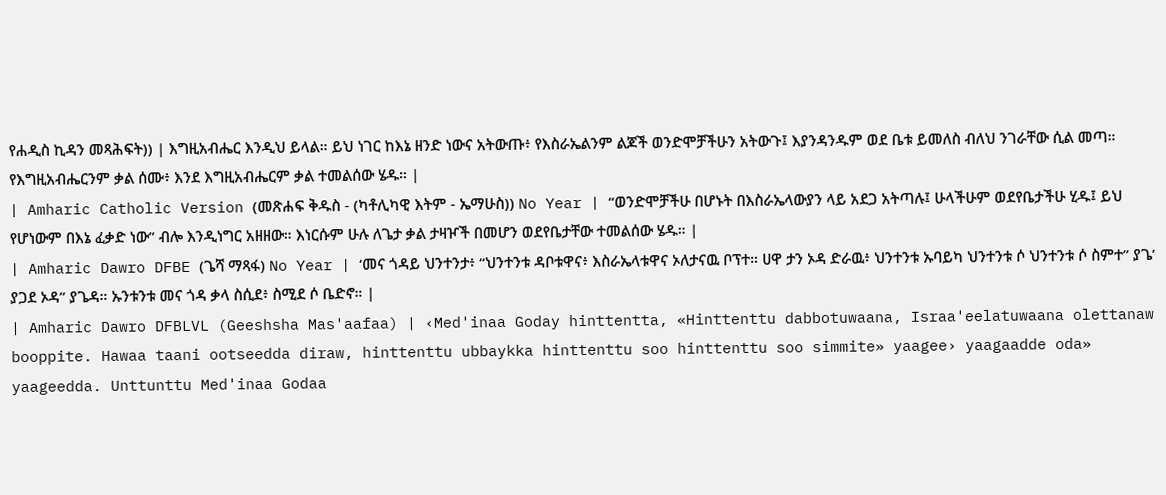የሐዲስ ኪዳን መጻሕፍት)) | እግዚአብሔር እንዲህ ይላል። ይህ ነገር ከእኔ ዘንድ ነውና አትውጡ፥ የእስራኤልንም ልጆች ወንድሞቻችሁን አትውጉ፤ እያንዳንዱም ወደ ቤቱ ይመለስ ብለህ ንገራቸው ሲል መጣ። የእግዚአብሔርንም ቃል ሰሙ፥ እንደ እግዚአብሔርም ቃል ተመልሰው ሄዱ። |
| Amharic Catholic Version (መጽሐፍ ቅዱስ - (ካቶሊካዊ እትም - ኤማሁስ)) No Year | “ወንድሞቻችሁ በሆኑት በእስራኤላውያን ላይ አደጋ አትጣሉ፤ ሁላችሁም ወደየቤታችሁ ሂዱ፤ ይህ የሆነውም በእኔ ፈቃድ ነው” ብሎ እንዲነግር አዘዘው። እነርሱም ሁሉ ለጌታ ቃል ታዛዦች በመሆን ወደየቤታቸው ተመልሰው ሄዱ። |
| Amharic Dawro DFBE (ጌሻ ማጻፋ) No Year | ‘መና ጎዳይ ህንተንታ፥ “ህንተንቱ ዳቦቱዋና፥ እስራኤላቱዋና ኦለታናዉ ቦፕተ። ሀዋ ታን ኦዳ ድራዉ፥ ህንተንቱ ኡባይካ ህንተንቱ ሶ ህንተንቱ ሶ ስምተ” ያጌ’ ያጋደ ኦዳ” ያጌዳ። ኡንቱንቱ መና ጎዳ ቃላ ስሲደ፥ ስሚደ ሶ ቤድኖ። |
| Amharic Dawro DFBLVL (Geeshsha Mas'aafaa) | ‹Med'inaa Goday hinttentta, «Hinttenttu dabbotuwaana, Israa'eelatuwaana olettanaw booppite. Hawaa taani ootseedda diraw, hinttenttu ubbaykka hinttenttu soo hinttenttu soo simmite» yaagee› yaagaadde oda» yaageedda. Unttunttu Med'inaa Godaa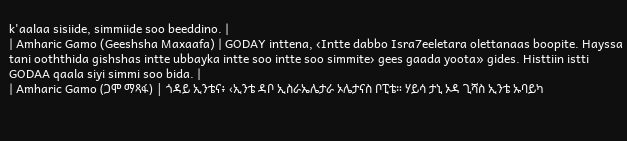k'aalaa sisiide, simmiide soo beeddino. |
| Amharic Gamo (Geeshsha Maxaafa) | GODAY inttena, ‹Intte dabbo Isra7eeletara olettanaas boopite. Hayssa tani ooththida gishshas intte ubbayka intte soo intte soo simmite› gees gaada yoota» gides. Histtiin istti GODAA qaala siyi simmi soo bida. |
| Amharic Gamo (ጋሞ ማጻፋ) | ጎዳይ ኢንቴና፥ ‹ኢንቴ ዳቦ ኢስራኤሌታራ ኦሌታናስ ቦፒቴ። ሃይሳ ታኒ ኦዳ ጊሻስ ኢንቴ ኡባይካ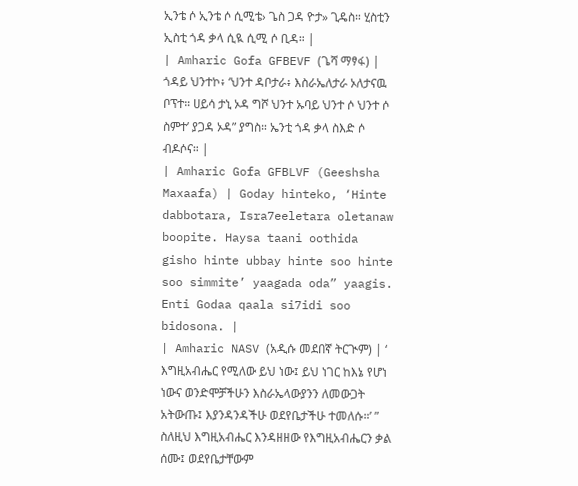ኢንቴ ሶ ኢንቴ ሶ ሲሚቴ› ጌስ ጋዳ ዮታ» ጊዴስ። ሂስቲን ኢስቲ ጎዳ ቃላ ሲዪ ሲሚ ሶ ቢዳ። |
| Amharic Gofa GFBEVF (ጌሻ ማፃፋ) | ጎዳይ ህንተኮ፥ ‘ህንተ ዳቦታራ፥ እስራኤለታራ ኦለታናዉ ቦፕተ። ሀይሳ ታኒ ኦዳ ግሾ ህንተ ኡባይ ህንተ ሶ ህንተ ሶ ስምተ’ ያጋዳ ኦዳ” ያግስ። ኤንቲ ጎዳ ቃላ ስእድ ሶ ብዶሶና። |
| Amharic Gofa GFBLVF (Geeshsha Maxaafa) | Goday hinteko, ‘Hinte dabbotara, Isra7eeletara oletanaw boopite. Haysa taani oothida gisho hinte ubbay hinte soo hinte soo simmite’ yaagada oda” yaagis. Enti Godaa qaala si7idi soo bidosona. |
| Amharic NASV (አዲሱ መደበኛ ትርጒም) | ‘ እግዚአብሔር የሚለው ይህ ነው፤ ይህ ነገር ከእኔ የሆነ ነውና ወንድሞቻችሁን እስራኤላውያንን ለመውጋት አትውጡ፤ እያንዳንዳችሁ ወደየቤታችሁ ተመለሱ።’ ” ስለዚህ እግዚአብሔር እንዳዘዘው የእግዚአብሔርን ቃል ሰሙ፤ ወደየቤታቸውም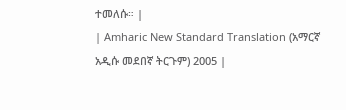ተመለሱ። |
| Amharic New Standard Translation (አማርኛ አዲሱ መደበኛ ትርጉም) 2005 |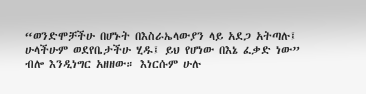“ወንድሞቻችሁ በሆኑት በእስራኤላውያን ላይ አደጋ አትጣሉ፤ ሁላችሁም ወደየቤታችሁ ሂዱ፤ ይህ የሆነው በእኔ ፈቃድ ነው” ብሎ እንዲነግር አዘዘው። እነርሱም ሁሉ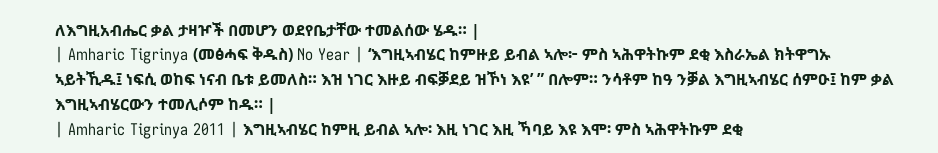ለእግዚአብሔር ቃል ታዛዦች በመሆን ወደየቤታቸው ተመልሰው ሄዱ። |
| Amharic Tigrinya (መፅሓፍ ቅዱስ) No Year | ‘እግዚኣብሄር ከምዙይ ይብል ኣሎ፦ ምስ ኣሕዋትኩም ደቂ እስራኤል ክትዋግኡ ኣይትኺዱ፤ ነፍሲ ወከፍ ነናብ ቤቱ ይመለስ። እዝ ነገር እዙይ ብፍቓደይ ዝኾነ እዩ’ ” በሎም። ንሳቶም ከዓ ንቓል እግዚኣብሄር ሰምዑ፤ ከም ቃል እግዚኣብሄርውን ተመሊሶም ከዱ። |
| Amharic Tigrinya 2011 | እግዚኣብሄር ከምዚ ይብል ኣሎ፡ እዚ ነገር እዚ ኻባይ እዩ እሞ፡ ምስ ኣሕዋትኩም ደቂ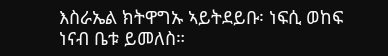እስራኤል ክትዋግኡ ኣይትደይቡ፡ ነፍሲ ወከፍ ነናብ ቤቱ ይመለስ።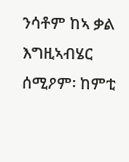ንሳቶም ከኣ ቃል እግዚኣብሄር ሰሚዖም፡ ከምቲ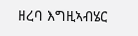ዘረባ እግዚኣብሄር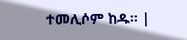ተመሊሶም ከዱ። |